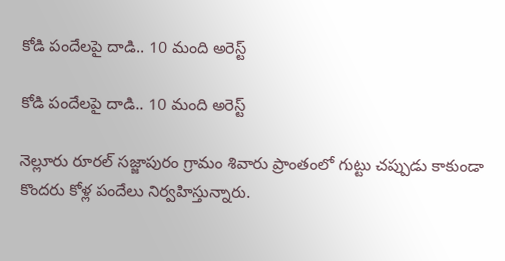కోడి పందేలపై దాడి.. 10 మంది అరెస్ట్

కోడి పందేలపై దాడి.. 10 మంది అరెస్ట్

నెల్లూరు రూరల్ సజ్జాపురం గ్రామం శివారు ప్రాంతంలో గుట్టు చప్పుడు కాకుండా కొందరు కోళ్ల పందేలు నిర్వహిస్తున్నారు.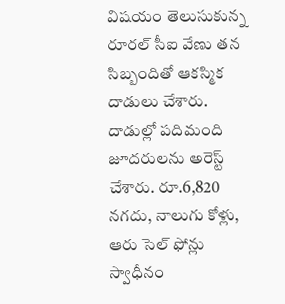విషయం తెలుసుకున్న రూరల్ సీఐ వేణు తన సిబ్బందితో ఆకస్మిక దాడులు చేశారు. దాడుల్లో పదిమంది జూదరులను అరెస్ట్ చేశారు. రూ.6,820 నగదు, నాలుగు కోళ్లు, ఆరు సెల్ ఫోన్లు స్వాధీనం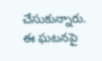చేసుకున్నారు. ఈ ఘటనపై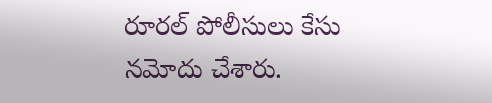రూరల్ పోలీసులు కేసు నమోదు చేశారు.